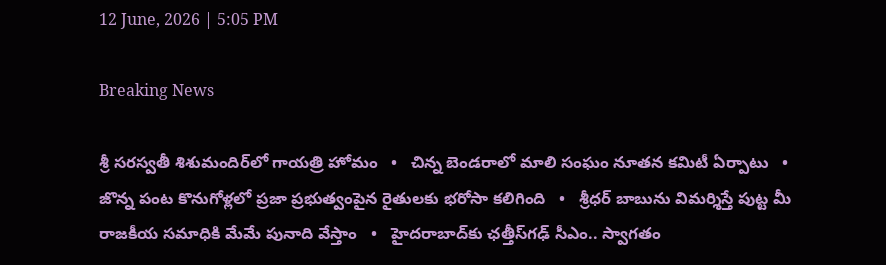12 June, 2026 | 5:05 PM

Breaking News

శ్రీ సరస్వతీ శిశుమందిర్‌లో గాయత్రి హోమం   •   చిన్న బెండరాలో మాలి సంఘం నూతన కమిటీ ఏర్పాటు   •   జొన్న పంట కొనుగోళ్లలో ప్రజా ప్రభుత్వంపైన రైతులకు భరోసా కలిగింది   •   శ్రీధర్ బాబును విమర్శిస్తే పుట్ట మీ రాజకీయ సమాధికి మేమే పునాది వేస్తాం   •   హైదరాబాద్‌కు ఛత్తీస్‌గఢ్ సీఎం.. స్వాగతం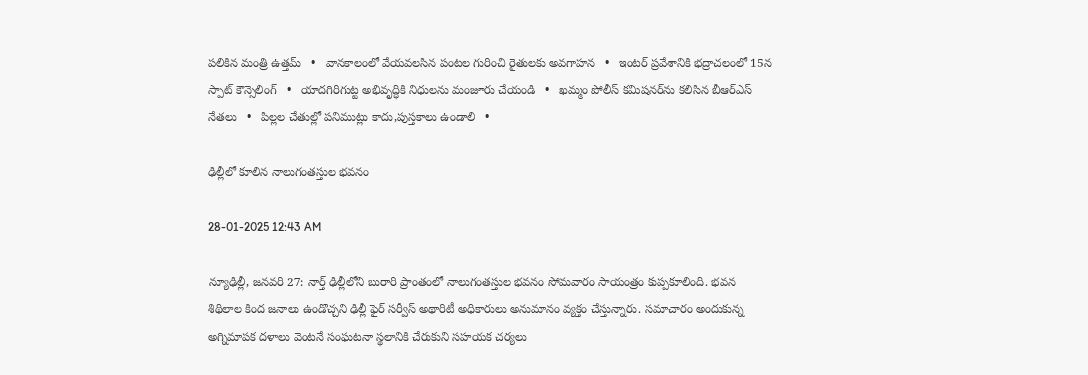పలికిన మంత్రి ఉత్తమ్   •   వానకాలంలో వేయవలసిన పంటల గురించి రైతులకు అవగాహన   •   ఇంటర్ ప్రవేశానికి భద్రాచలంలో 15న స్పాట్ కౌన్సెలింగ్   •   యాదగిరిగుట్ట అభివృద్ధికి నిధులను మంజూరు చేయండి   •   ఖమ్మం పోలీస్ కమిషనర్‌ను కలిసిన బీఆర్ఎస్ నేతలు   •   పిల్లల చేతుల్లో పనిముట్లు కాదు,పుస్తకాలు ఉండాలి   •

ఢిల్లీలో కూలిన నాలుగంతస్తుల భవనం

28-01-2025 12:43 AM

న్యూఢిల్లీ, జనవరి 27: నార్త్ ఢిల్లీలోని బురారి ప్రాంతంలో నాలుగంతస్తుల భవనం సోమవారం సాయంత్రం కుప్పకూలింది. భవన శిథిలాల కింద జనాలు ఉండొచ్చని ఢిల్లీ ఫైర్ సర్వీస్ అథారిటీ అధికారులు అనుమానం వ్యక్తం చేస్తున్నారు. సమాచారం అందుకున్న అగ్నిమాపక దళాలు వెంటనే సంఘటనా స్థలానికి చేరుకుని సహయక చర్యలు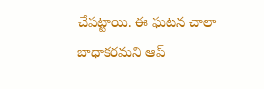చేపట్టాయి. ఈ ఘటన చాలా బాధాకరమని ఆప్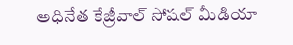అధినేత కేజ్రీవాల్ సోషల్ మీడియా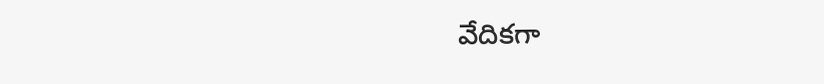వేదికగా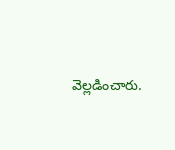వెల్లడించారు.